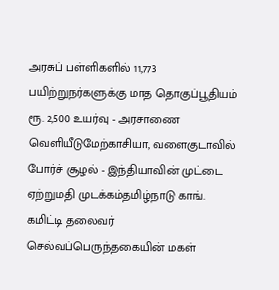அரசுப் பள்ளிகளில் 11,773 பயிற்றுநர்களுக்கு மாத தொகுப்பூதியம் ரூ. 2,500 உயர்வு - அரசாணை வெளியீடுமேற்காசியா, வளைகுடாவில் போர்ச் சூழல் - இந்தியாவின் முட்டை ஏற்றுமதி முடக்கம்தமிழ்நாடு காங். கமிட்டி தலைவர் செல்வப்பெருந்தகையின் மகள்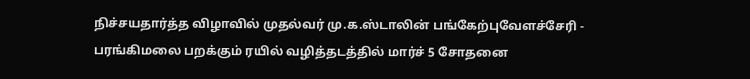நிச்சயதார்த்த விழாவில் முதல்வர் மு.க.ஸ்டாலின் பங்கேற்புவேளச்சேரி - பரங்கிமலை பறக்கும் ரயில் வழித்தடத்தில் மார்ச் 5 சோதனை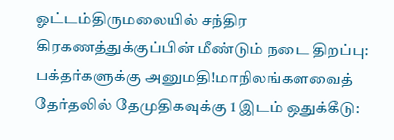ஓட்டம்திருமலையில் சந்திர கிரகணத்துக்குப்பின் மீண்டும் நடை திறப்பு: பக்தர்களுக்கு அனுமதி!மாநிலங்களவைத் தேர்தலில் தேமுதிகவுக்கு 1 இடம் ஒதுக்கீடு: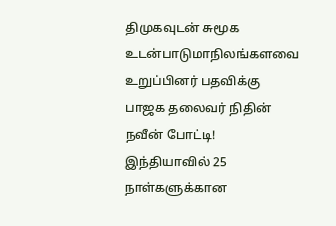திமுகவுடன் சுமூக உடன்பாடுமாநிலங்களவை உறுப்பினர் பதவிக்கு பாஜக தலைவர் நிதின் நவீன் போட்டி! இந்தியாவில் 25 நாள்களுக்கான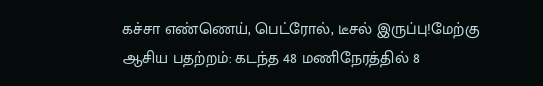கச்சா எண்ணெய், பெட்ரோல், டீசல் இருப்பு!மேற்கு ஆசிய பதற்றம்: கடந்த 48 மணிநேரத்தில் 8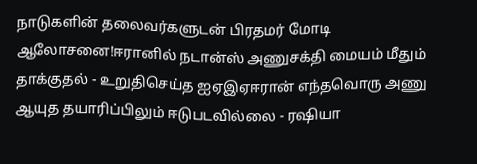நாடுகளின் தலைவர்களுடன் பிரதமர் மோடி ஆலோசனை!ஈரானில் நடான்ஸ் அணுசக்தி மையம் மீதும் தாக்குதல் - உறுதிசெய்த ஐஏஇஏஈரான் எந்தவொரு அணு ஆயுத தயாரிப்பிலும் ஈடுபடவில்லை - ரஷியா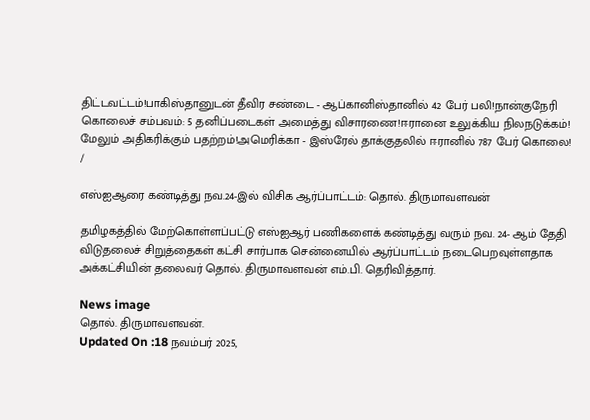திட்டவட்டம்!பாகிஸ்தானுடன் தீவிர சண்டை - ஆப்கானிஸ்தானில் 42 பேர் பலி!நான்குநேரி கொலைச் சம்பவம்: 5 தனிப்படைகள் அமைத்து விசாரணை!ஈரானை உலுக்கிய நிலநடுக்கம்! மேலும் அதிகரிக்கும் பதற்றம்!அமெரிக்கா - இஸ்ரேல் தாக்குதலில் ஈரானில் 787 பேர் கொலை!
/

எஸ்ஐஆரை கண்டித்து நவ.24-இல் விசிக ஆர்ப்பாட்டம்: தொல். திருமாவளவன்

தமிழகத்தில் மேற்கொள்ளப்பட்டு எஸ்ஐஆர் பணிகளைக் கண்டித்து வரும் நவ. 24- ஆம் தேதி விடுதலைச் சிறுத்தைகள் கட்சி சார்பாக சென்னையில் ஆர்ப்பாட்டம் நடைபெறவுள்ளதாக அக்கட்சியின் தலைவர் தொல். திருமாவளவன் எம்.பி. தெரிவித்தார்.

News image
தொல். திருமாவளவன்.
Updated On :18 நவம்பர் 2025,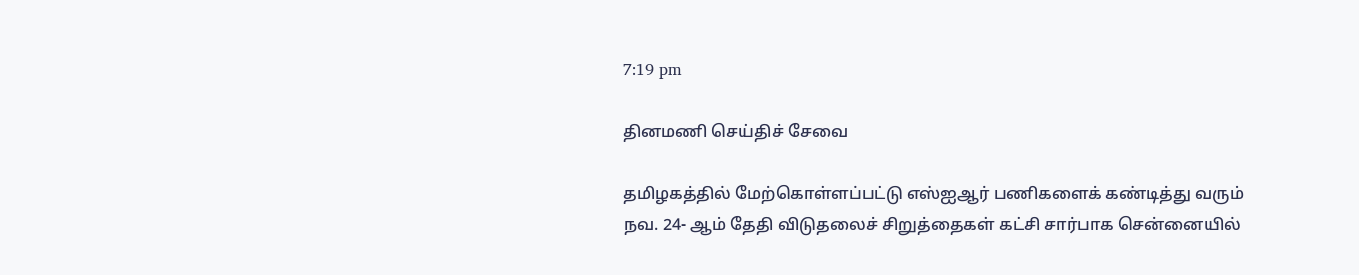7:19 pm

தினமணி செய்திச் சேவை

தமிழகத்தில் மேற்கொள்ளப்பட்டு எஸ்ஐஆர் பணிகளைக் கண்டித்து வரும் நவ. 24- ஆம் தேதி விடுதலைச் சிறுத்தைகள் கட்சி சார்பாக சென்னையில்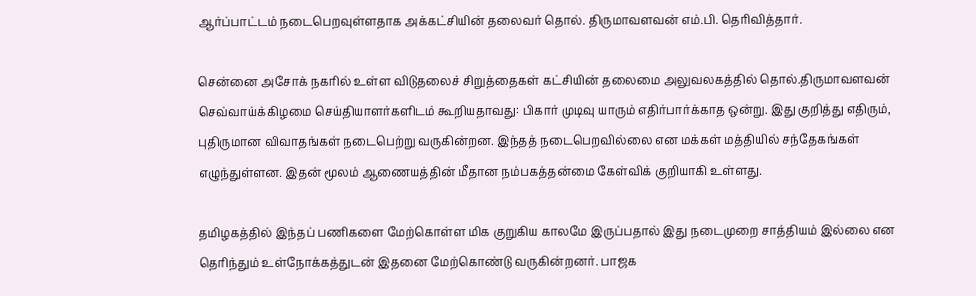ஆர்ப்பாட்டம் நடைபெறவுள்ளதாக அக்கட்சியின் தலைவர் தொல். திருமாவளவன் எம்.பி. தெரிவித்தார்.

சென்னை அசோக் நகரில் உள்ள விடுதலைச் சிறுத்தைகள் கட்சியின் தலைமை அலுவலகத்தில் தொல்.திருமாவளவன் செவ்வாய்க்கிழமை செய்தியாளர்களிடம் கூறியதாவது: பிகார் முடிவு யாரும் எதிர்பார்க்காத ஒன்று. இது குறித்து எதிரும், புதிருமான விவாதங்கள் நடைபெற்று வருகின்றன. இந்தத் நடைபெறவில்லை என மக்கள் மத்தியில் சந்தேகங்கள் எழுந்துள்ளன. இதன் மூலம் ஆணையத்தின் மீதான நம்பகத்தன்மை கேள்விக் குறியாகி உள்ளது.

தமிழகத்தில் இந்தப் பணிகளை மேற்கொள்ள மிக குறுகிய காலமே இருப்பதால் இது நடைமுறை சாத்தியம் இல்லை என தெரிந்தும் உள்நோக்கத்துடன் இதனை மேற்கொண்டு வருகின்றனர். பாஜக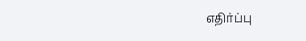எதிர்ப்பு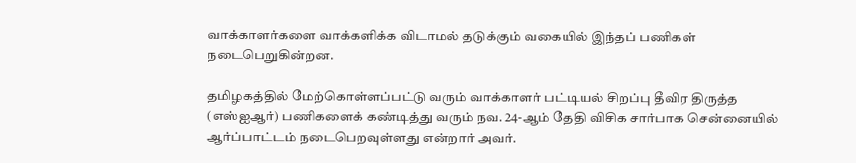வாக்காளர்களை வாக்களிக்க விடாமல் தடுக்கும் வகையில் இந்தப் பணிகள் நடைபெறுகின்றன.

தமிழகத்தில் மேற்கொள்ளப்பட்டு வரும் வாக்காளர் பட்டியல் சிறப்பு தீவிர திருத்த (எஸ்ஐஆர்) பணிகளைக் கண்டித்து வரும் நவ. 24-ஆம் தேதி விசிக சார்பாக சென்னையில் ஆர்ப்பாட்டம் நடைபெறவுள்ளது என்றார் அவர்.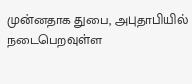முன்னதாக துபை, அபுதாபியில் நடைபெறவுள்ள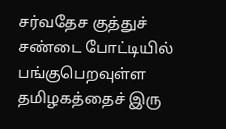சர்வதேச குத்துச் சண்டை போட்டியில் பங்குபெறவுள்ள தமிழகத்தைச் இரு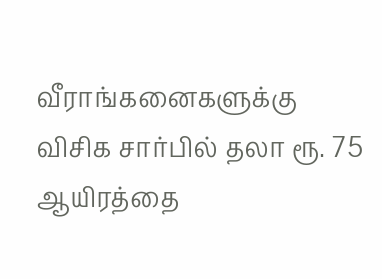வீராங்கனைகளுக்கு விசிக சார்பில் தலா ரூ. 75 ஆயிரத்தை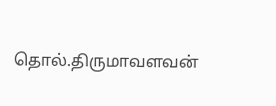தொல்.திருமாவளவன்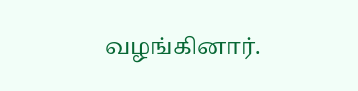வழங்கினார்.